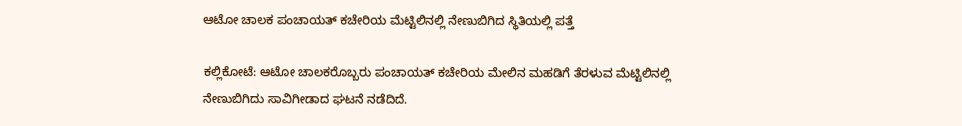ಆಟೋ ಚಾಲಕ ಪಂಚಾಯತ್ ಕಚೇರಿಯ ಮೆಟ್ಟಿಲಿನಲ್ಲಿ ನೇಣುಬಿಗಿದ ಸ್ಥಿತಿಯಲ್ಲಿ ಪತ್ತೆ

ಕಲ್ಲಿಕೋಟೆ: ಆಟೋ ಚಾಲಕರೊಬ್ಬರು ಪಂಚಾಯತ್ ಕಚೇರಿಯ ಮೇಲಿನ ಮಹಡಿಗೆ ತೆರಳುವ ಮೆಟ್ಟಿಲಿನಲ್ಲಿ ನೇಣುಬಿಗಿದು ಸಾವಿಗೀಡಾದ ಘಟನೆ ನಡೆದಿದೆ.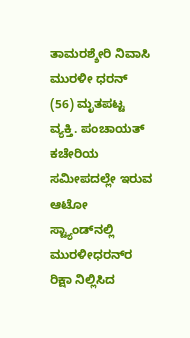ತಾಮರಶ್ಶೇರಿ ನಿವಾಸಿ ಮುರಳೀ ಧರನ್ (56) ಮೃತಪಟ್ಟ ವ್ಯಕ್ತಿ. ಪಂಚಾಯತ್ ಕಚೇರಿಯ ಸಮೀಪದಲ್ಲೇ ಇರುವ ಆಟೋ ಸ್ಟ್ಯಾಂಡ್‌ನಲ್ಲಿ ಮುರಳೀಧರನ್‌ರ ರಿಕ್ಷಾ ನಿಲ್ಲಿಸಿದ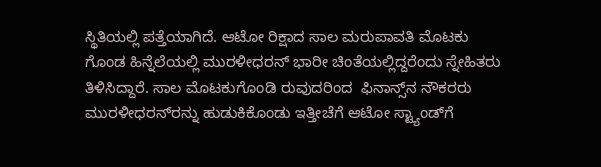ಸ್ಥಿತಿಯಲ್ಲಿ ಪತ್ತೆಯಾಗಿದೆ. ಆಟೋ ರಿಕ್ಷಾದ ಸಾಲ ಮರುಪಾವತಿ ಮೊಟಕು ಗೊಂಡ ಹಿನ್ನೆಲೆಯಲ್ಲಿ ಮುರಳೀಧರನ್ ಭಾರೀ ಚಿಂತೆಯಲ್ಲಿದ್ದರೆಂದು ಸ್ನೇಹಿತರು ತಿಳಿಸಿದ್ದಾರೆ. ಸಾಲ ಮೊಟಕುಗೊಂಡಿ ರುವುದರಿಂದ  ಫಿನಾನ್ಸ್‌ನ ನೌಕರರು ಮುರಳೀಧರನ್‌ರನ್ನು ಹುಡುಕಿಕೊಂಡು ಇತ್ತೀಚೆಗೆ ಆಟೋ ಸ್ಟ್ಯಾಂಡ್‌ಗೆ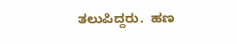ತಲುಪಿದ್ದರು.  ಹಣ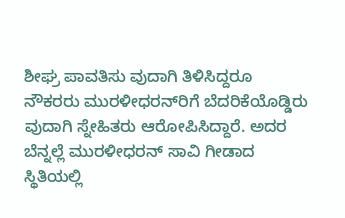ಶೀಘ್ರ ಪಾವತಿಸು ವುದಾಗಿ ತಿಳಿಸಿದ್ದರೂ  ನೌಕರರು ಮುರಳೀಧರನ್‌ರಿಗೆ ಬೆದರಿಕೆಯೊಡ್ಡಿರು ವುದಾಗಿ ಸ್ನೇಹಿತರು ಆರೋಪಿಸಿದ್ದಾರೆ. ಅದರ ಬೆನ್ನಲ್ಲೆ ಮುರಳೀಧರನ್ ಸಾವಿ ಗೀಡಾದ ಸ್ಥಿತಿಯಲ್ಲಿ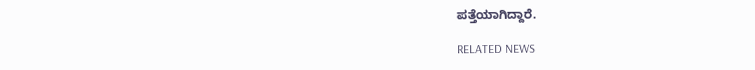ಪತ್ತೆಯಾಗಿದ್ದಾರೆ.

RELATED NEWS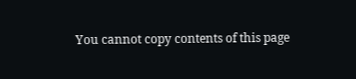You cannot copy contents of this page